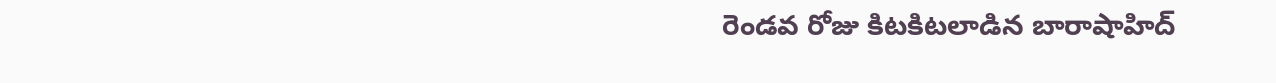రెండవ రోజు కిటకిటలాడిన బారాషాహిద్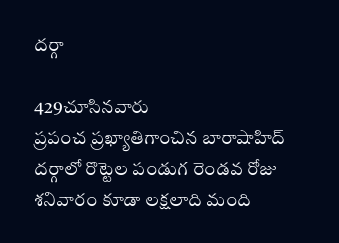దర్గా

429చూసినవారు
ప్రపంచ ప్రఖ్యాతిగాంచిన బారాషాహిద్ దర్గాలో రొట్టెల పండుగ రెండవ రోజు శనివారం కూడా లక్షలాది మంది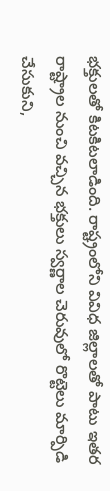భక్తులతో కిటకిటలాడింది. రాష్ట్రంలోని వివిధ జిల్లాలతో పాటు ఇతర రాష్ట్రాల నుంచి వచ్చిన భక్తులు స్వర్ణాల చెరువులో రొట్టెలు మార్పిడి చేసుకుని,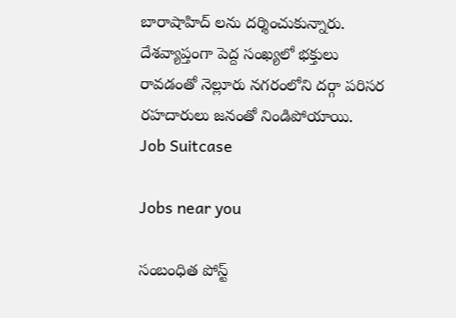బారాషాహిద్ లను దర్శించుకున్నారు. దేశవ్యాప్తంగా పెద్ద సంఖ్యలో భక్తులు రావడంతో నెల్లూరు నగరంలోని దర్గా పరిసర రహదారులు జనంతో నిండిపోయాయి.
Job Suitcase

Jobs near you

సంబంధిత పోస్ట్